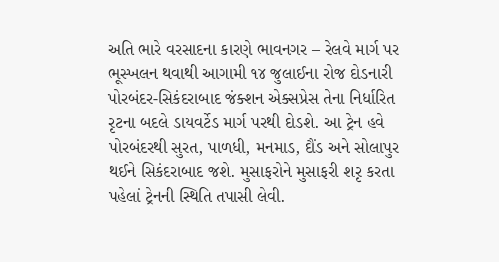અતિ ભારે વરસાદના કારણે ભાવનગર – રેલવે માર્ગ પર ભૂસ્ખલન થવાથી આગામી ૧૪ જુલાઈના રોજ દોડનારી પોરબંદર-સિકંદરાબાદ જંક્શન એક્સપ્રેસ તેના નિર્ધારિત રૃટના બદલે ડાયવર્ટેડ માર્ગ પરથી દોડશે. આ ટ્રેન હવે પોરબંદરથી સુરત, પાળધી, મનમાડ, દૌંડ અને સોલાપુર થઈને સિકંદરાબાદ જશે. મુસાફરોને મુસાફરી શરૃ કરતા પહેલાં ટ્રેનની સ્થિતિ તપાસી લેવી.